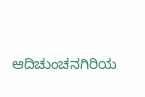ಆದಿಚುಂಚನಗಿರಿಯ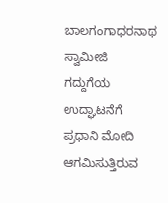ಬಾಲಗಂಗಾಧರನಾಥ ಸ್ವಾಮೀಜಿ ಗದ್ದುಗೆಯ ಉದ್ಘಾಟನೆಗೆ ಪ್ರಧಾನಿ ಮೋದಿ ಆಗಮಿಸುತ್ತಿರುವ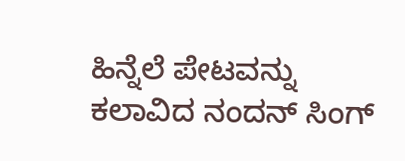ಹಿನ್ನೆಲೆ ಪೇಟವನ್ನು ಕಲಾವಿದ ನಂದನ್ ಸಿಂಗ್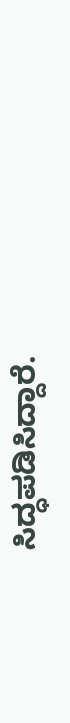ಸಿದ್ಧಪಡಿಸಿದ್ದಾರೆ.